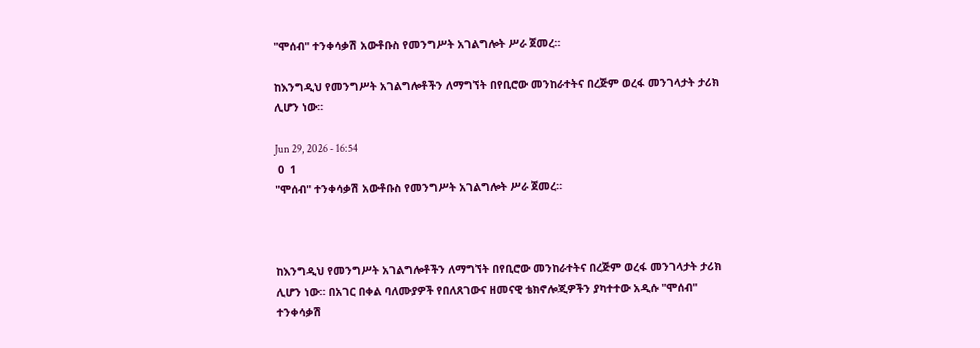"ሞሰብ" ተንቀሳቃሽ አውቶቡስ የመንግሥት አገልግሎት ሥራ ጀመረ።

ከእንግዲህ የመንግሥት አገልግሎቶችን ለማግኘት በየቢሮው መንከራተትና በረጅም ወረፋ መንገላታት ታሪክ ሊሆን ነው።

Jun 29, 2026 - 16:54
 0  1
"ሞሰብ" ተንቀሳቃሽ አውቶቡስ የመንግሥት አገልግሎት ሥራ ጀመረ።



ከእንግዲህ የመንግሥት አገልግሎቶችን ለማግኘት በየቢሮው መንከራተትና በረጅም ወረፋ መንገላታት ታሪክ ሊሆን ነው። በአገር በቀል ባለሙያዎች የበለጸገውና ዘመናዊ ቴክኖሎጂዎችን ያካተተው አዲሱ "ሞሰብ" ተንቀሳቃሽ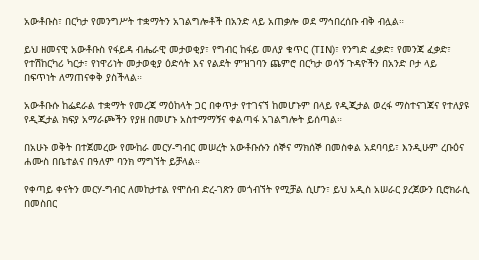አውቶቡስ፣ በርካታ የመንግሥት ተቋማትን አገልግሎቶች በአንድ ላይ አጠቃሎ ወደ ማኅበረሰቡ ብቅ ብሏል።

ይህ ዘመናዊ አውቶቡስ የፋይዳ ብሔራዊ መታወቂያ፣ የግብር ከፋይ መለያ ቁጥር (TIN)፣ የንግድ ፈቃድ፣ የመንጃ ፈቃድ፣ የተሽከርካሪ ካርታ፣ የነዋሪነት መታወቂያ ዕድሳት እና የልደት ምዝገባን ጨምሮ በርካታ ወሳኝ ጉዳዮችን በአንድ ቦታ ላይ በፍጥነት ለማጠናቀቅ ያስችላል።

አውቶቡሱ ከፌደራል ተቋማት የመረጃ ማዕከላት ጋር በቀጥታ የተገናኘ ከመሆኑም በላይ የዲጂታል ወረፋ ማስተናገጃና የተለያዩ የዲጂታል ክፍያ አማራጮችን የያዘ በመሆኑ አስተማማኝና ቀልጣፋ አገልግሎት ይሰጣል።

በአሁኑ ወቅት በተጀመረው የሙከራ መርሃ-ግብር መሠረት አውቶቡሱን ሰኞና ማክሰኞ በመስቀል አደባባይ፣ እንዲሁም ረቡዕና ሐሙስ በቤተልና በዓለም ባንክ ማግኘት ይቻላል።

የቀጣይ ቀናትን መርሃ-ግብር ለመከታተል የሞሰብ ድረ-ገጽን መጎብኘት የሚቻል ሲሆን፣ ይህ አዲስ አሠራር ያረጀውን ቢሮክራሲ በመስበር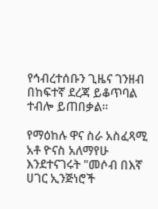የኅብረተሰቡን ጊዜና ገንዘብ በከፍተኛ ደረጃ ይቆጥባል ተብሎ ይጠበቃል።

የማዕከሉ ዋና ስራ አስፈጻሚ አቶ ዮናስ አለማየሁ እንደተናገሩት "መሶብ በእኛ ሀገር ኢንጅነሮች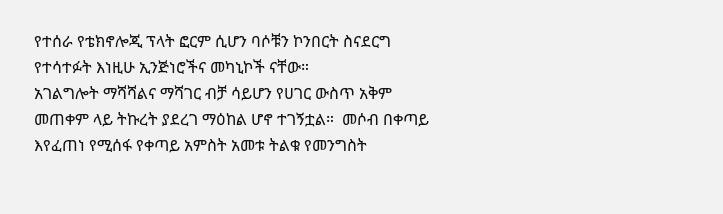የተሰራ የቴክኖሎጂ ፕላት ፎርም ሲሆን ባሶቹን ኮንበርት ስናደርግ  የተሳተፉት እነዚሁ ኢንጅነሮችና መካኒኮች ናቸው።
አገልግሎት ማሻሻልና ማሻገር ብቻ ሳይሆን የሀገር ውስጥ አቅም መጠቀም ላይ ትኩረት ያደረገ ማዕከል ሆኖ ተገኝቷል።  መሶብ በቀጣይ እየፈጠነ የሚሰፋ የቀጣይ አምስት አመቱ ትልቁ የመንግስት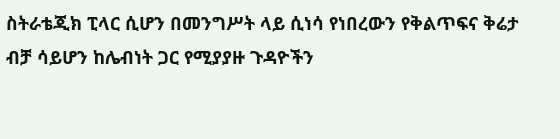ስትራቴጂክ ፒላር ሲሆን በመንግሥት ላይ ሲነሳ የነበረውን የቅልጥፍና ቅሬታ ብቻ ሳይሆን ከሌብነት ጋር የሚያያዙ ጉዳዮችን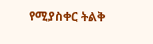የሚያስቀር ትልቅ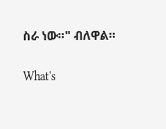ስራ ነው።" ብለዋል።

What's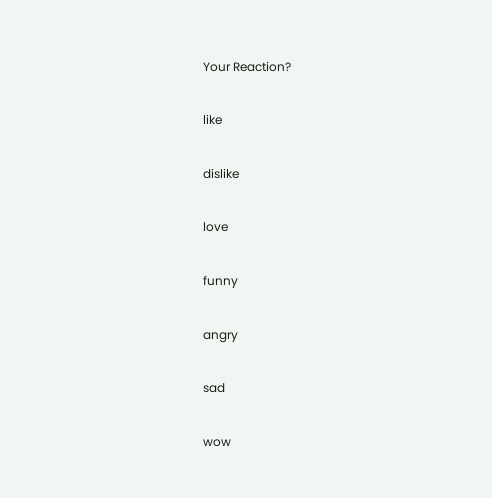Your Reaction?

like

dislike

love

funny

angry

sad

wow